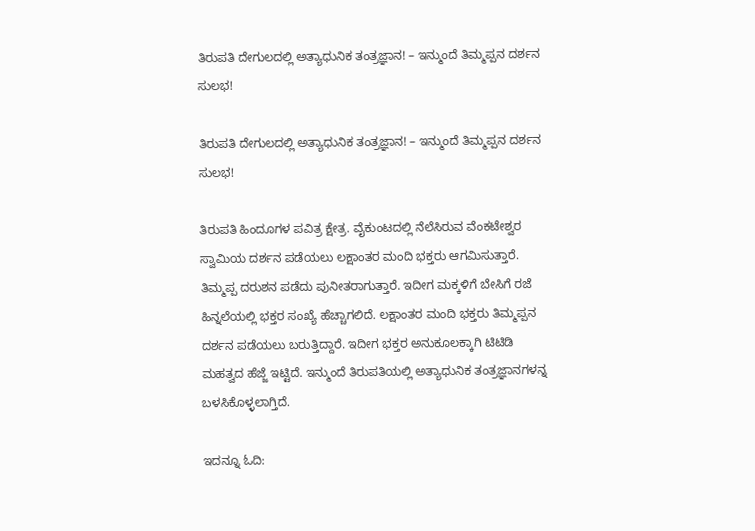ತಿರುಪತಿ ದೇಗುಲದಲ್ಲಿ ಅತ್ಯಾಧುನಿಕ ತಂತ್ರಜ್ಞಾನ! – ಇನ್ಮುಂದೆ ತಿಮ್ಮಪ್ಪನ ದರ್ಶನ ಸುಲಭ!

ತಿರುಪತಿ ದೇಗುಲದಲ್ಲಿ ಅತ್ಯಾಧುನಿಕ ತಂತ್ರಜ್ಞಾನ! – ಇನ್ಮುಂದೆ ತಿಮ್ಮಪ್ಪನ ದರ್ಶನ ಸುಲಭ!

ತಿರುಪತಿ ಹಿಂದೂಗಳ ಪವಿತ್ರ ಕ್ಷೇತ್ರ. ವೈಕುಂಟದಲ್ಲಿ ನೆಲೆಸಿರುವ ವೆಂಕಟೇಶ್ವರ ಸ್ವಾಮಿಯ ದರ್ಶನ ಪಡೆಯಲು ಲಕ್ಷಾಂತರ ಮಂದಿ ಭಕ್ತರು ಆಗಮಿಸುತ್ತಾರೆ. ತಿಮ್ಮಪ್ಪ ದರುಶನ ಪಡೆದು ಪುನೀತರಾಗುತ್ತಾರೆ. ಇದೀಗ ಮಕ್ಕಳಿಗೆ ಬೇಸಿಗೆ ರಜೆ ಹಿನ್ನಲೆಯಲ್ಲಿ ಭಕ್ತರ ಸಂಖ್ಯೆ ಹೆಚ್ಚಾಗಲಿದೆ. ಲಕ್ಷಾಂತರ ಮಂದಿ ಭಕ್ತರು ತಿಮ್ಮಪ್ಪನ ದರ್ಶನ ಪಡೆಯಲು ಬರುತ್ತಿದ್ದಾರೆ. ಇದೀಗ ಭಕ್ತರ ಅನುಕೂಲಕ್ಕಾಗಿ ಟಿಟಿಡಿ ಮಹತ್ವದ ಹೆಜ್ಜೆ ಇಟ್ಟಿದೆ. ಇನ್ಮುಂದೆ ತಿರುಪತಿಯಲ್ಲಿ ಅತ್ಯಾಧುನಿಕ ತಂತ್ರಜ್ಞಾನಗಳನ್ನ ಬಳಸಿಕೊಳ್ಳಲಾಗ್ತಿದೆ.

ಇದನ್ನೂ ಓದಿ: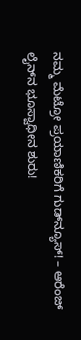ನಮ್ಮ ಮೆಟ್ರೋ ಪ್ರಯಾಣಿಕರಿಗೆ ಗುಡ್‌ನ್ಯೂಸ್! – ಆರೆಂಜ್‌ ಲೈನ್‌ನ ಭೂಸ್ವಾಧೀನ ಶುರು!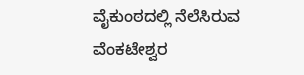ವೈಕುಂಠದಲ್ಲಿ ನೆಲೆಸಿರುವ ವೆಂಕಟೇಶ್ವರ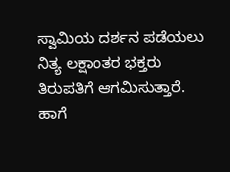ಸ್ವಾಮಿಯ ದರ್ಶನ ಪಡೆಯಲು ನಿತ್ಯ ಲಕ್ಷಾಂತರ ಭಕ್ತರು ತಿರುಪತಿಗೆ ಆಗಮಿಸುತ್ತಾರೆ. ಹಾಗೆ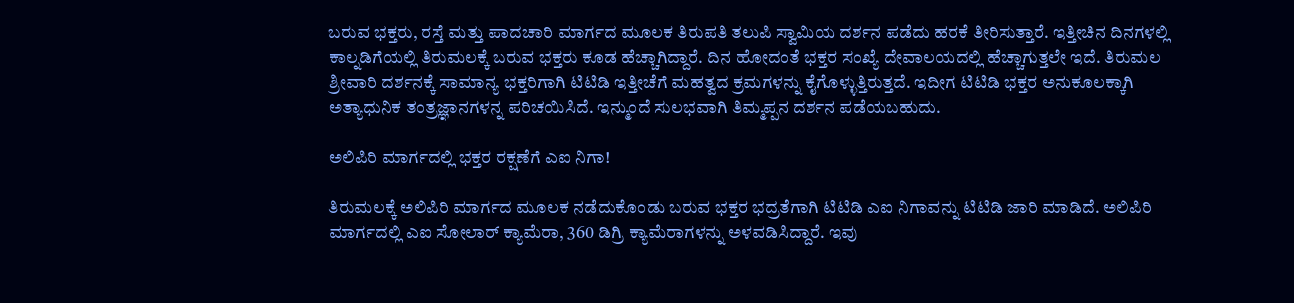ಬರುವ ಭಕ್ತರು, ರಸ್ತೆ ಮತ್ತು ಪಾದಚಾರಿ ಮಾರ್ಗದ ಮೂಲಕ ತಿರುಪತಿ ತಲುಪಿ ಸ್ವಾಮಿಯ ದರ್ಶನ ಪಡೆದು ಹರಕೆ ತೀರಿಸುತ್ತಾರೆ. ಇತ್ತೀಚಿನ ದಿನಗಳಲ್ಲಿ ಕಾಲ್ನಡಿಗೆಯಲ್ಲಿ ತಿರುಮಲಕ್ಕೆ ಬರುವ ಭಕ್ತರು ಕೂಡ ಹೆಚ್ಚಾಗಿದ್ದಾರೆ. ದಿನ ಹೋದಂತೆ ಭಕ್ತರ ಸಂಖ್ಯೆ ದೇವಾಲಯದಲ್ಲಿ ಹೆಚ್ಚಾಗುತ್ತಲೇ ಇದೆ. ತಿರುಮಲ ಶ್ರೀವಾರಿ ದರ್ಶನಕ್ಕೆ ಸಾಮಾನ್ಯ ಭಕ್ತರಿಗಾಗಿ ಟಿಟಿಡಿ ಇತ್ತೀಚೆಗೆ ಮಹತ್ವದ ಕ್ರಮಗಳನ್ನು ಕೈಗೊಳ್ಳುತ್ತಿರುತ್ತದೆ. ಇದೀಗ ಟಿಟಿಡಿ ಭಕ್ತರ ಅನುಕೂಲಕ್ಕಾಗಿ ಅತ್ಯಾಧುನಿಕ ತಂತ್ರಜ್ಞಾನಗಳನ್ನ ಪರಿಚಯಿಸಿದೆ. ಇನ್ಮುಂದೆ ಸುಲಭವಾಗಿ ತಿಮ್ಮಪ್ಪನ ದರ್ಶನ ಪಡೆಯಬಹುದು.

ಅಲಿಪಿರಿ ಮಾರ್ಗದಲ್ಲಿ ಭಕ್ತರ ರಕ್ಷಣೆಗೆ ಎಐ ನಿಗಾ!

ತಿರುಮಲಕ್ಕೆ ಅಲಿಪಿರಿ ಮಾರ್ಗದ ಮೂಲಕ ನಡೆದುಕೊಂಡು ಬರುವ ಭಕ್ತರ ಭದ್ರತೆಗಾಗಿ ಟಿಟಿಡಿ ಎಐ ನಿಗಾವನ್ನು ಟಿಟಿಡಿ ಜಾರಿ ಮಾಡಿದೆ. ಅಲಿಪಿರಿ ಮಾರ್ಗದಲ್ಲಿ ಎಐ ಸೋಲಾರ್ ಕ್ಯಾಮೆರಾ, 360 ಡಿಗ್ರಿ ಕ್ಯಾಮೆರಾಗಳನ್ನು ಅಳವಡಿಸಿದ್ದಾರೆ. ಇವು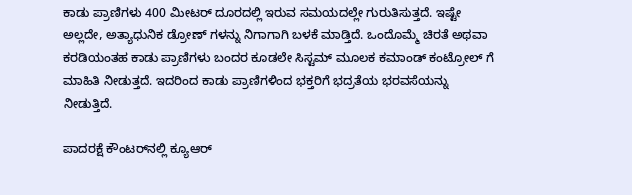ಕಾಡು ಪ್ರಾಣಿಗಳು 400 ಮೀಟರ್ ದೂರದಲ್ಲಿ ಇರುವ ಸಮಯದಲ್ಲೇ ಗುರುತಿಸುತ್ತದೆ. ಇಷ್ಟೇ ಅಲ್ಲದೇ, ಅತ್ಯಾಧುನಿಕ ಡ್ರೋಣ್ ಗಳನ್ನು ನಿಗಾಗಾಗಿ ಬಳಕೆ ಮಾಡ್ತಿದೆ. ಒಂದೊಮ್ಮೆ ಚಿರತೆ ಅಥವಾ ಕರಡಿಯಂತಹ ಕಾಡು ಪ್ರಾಣಿಗಳು ಬಂದರ ಕೂಡಲೇ ಸಿಸ್ಟಮ್ ಮೂಲಕ ಕಮಾಂಡ್ ಕಂಟ್ರೋಲ್ ಗೆ ಮಾಹಿತಿ ನೀಡುತ್ತದೆ. ಇದರಿಂದ ಕಾಡು ಪ್ರಾಣಿಗಳಿಂದ ಭಕ್ತರಿಗೆ ಭದ್ರತೆಯ ಭರವಸೆಯನ್ನು ನೀಡುತ್ತಿದೆ.

ಪಾದರಕ್ಷೆ ಕೌಂಟರ್‌ನಲ್ಲಿ ಕ್ಯೂಆರ್‌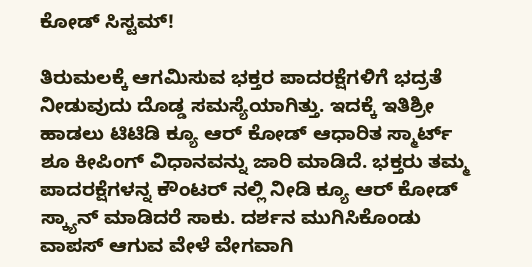ಕೋಡ್‌ ಸಿಸ್ಟಮ್!

ತಿರುಮಲಕ್ಕೆ ಆಗಮಿಸುವ ಭಕ್ತರ ಪಾದರಕ್ಷೆಗಳಿಗೆ ಭದ್ರತೆ ನೀಡುವುದು ದೊಡ್ಡ ಸಮಸ್ಯೆಯಾಗಿತ್ತು. ಇದಕ್ಕೆ ಇತಿಶ್ರೀ ಹಾಡಲು ಟಿಟಿಡಿ ಕ್ಯೂ ಆರ್ ಕೋಡ್ ಆಧಾರಿತ ಸ್ಮಾರ್ಟ್ ಶೂ ಕೀಪಿಂಗ್ ವಿಧಾನವನ್ನು ಜಾರಿ ಮಾಡಿದೆ. ಭಕ್ತರು ತಮ್ಮ ಪಾದರಕ್ಷೆಗಳನ್ನ ಕೌಂಟರ್ ನಲ್ಲಿ ನೀಡಿ ಕ್ಯೂ ಆರ್ ಕೋಡ್ ಸ್ಕ್ಯಾನ್ ಮಾಡಿದರೆ ಸಾಕು. ದರ್ಶನ ಮುಗಿಸಿಕೊಂಡು ವಾಪಸ್ ಆಗುವ ವೇಳೆ ವೇಗವಾಗಿ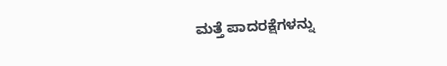ಮತ್ತೆ ಪಾದರಕ್ಷೆಗಳನ್ನು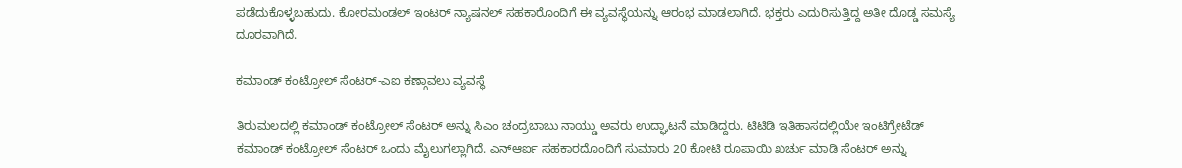ಪಡೆದುಕೊಳ್ಳಬಹುದು. ಕೋರಮಂಡಲ್ ಇಂಟರ್ ನ್ಯಾಷನಲ್ ಸಹಕಾರೊಂದಿಗೆ ಈ ವ್ಯವಸ್ಥೆಯನ್ನು ಆರಂಭ ಮಾಡಲಾಗಿದೆ. ಭಕ್ತರು ಎದುರಿಸುತ್ತಿದ್ದ ಅತೀ ದೊಡ್ಡ ಸಮಸ್ಯೆ ದೂರವಾಗಿದೆ.

ಕಮಾಂಡ್ ಕಂಟ್ರೋಲ್ ಸೆಂಟರ್-ಎಐ ಕಣ್ಗಾವಲು ವ್ಯವಸ್ಥೆ

ತಿರುಮಲದಲ್ಲಿ ಕಮಾಂಡ್ ಕಂಟ್ರೋಲ್ ಸೆಂಟರ್ ಅನ್ನು ಸಿಎಂ ಚಂದ್ರಬಾಬು ನಾಯ್ಡು ಅವರು ಉದ್ಘಾಟನೆ ಮಾಡಿದ್ದರು. ಟಿಟಿಡಿ ಇತಿಹಾಸದಲ್ಲಿಯೇ ಇಂಟಿಗ್ರೇಟೆಡ್ ಕಮಾಂಡ್ ಕಂಟ್ರೋಲ್ ಸೆಂಟರ್ ಒಂದು ಮೈಲುಗಲ್ಲಾಗಿದೆ. ಎನ್ಆರ್ಐ ಸಹಕಾರದೊಂದಿಗೆ ಸುಮಾರು 20 ಕೋಟಿ ರೂಪಾಯಿ ಖರ್ಚು ಮಾಡಿ ಸೆಂಟರ್ ಅನ್ನು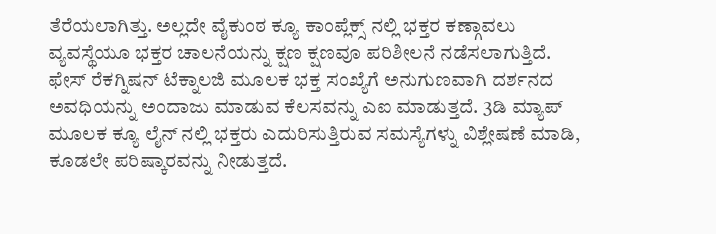ತೆರೆಯಲಾಗಿತ್ತು. ಅಲ್ಲದೇ ವೈಕುಂಠ ಕ್ಯೂ ಕಾಂಪ್ಲೆಕ್ಸ್ ನಲ್ಲಿ ಭಕ್ತರ ಕಣ್ಗಾವಲು ವ್ಯವಸ್ಥೆಯೂ ಭಕ್ತರ ಚಾಲನೆಯನ್ನು ಕ್ಷಣ ಕ್ಷಣವೂ ಪರಿಶೀಲನೆ ನಡೆಸಲಾಗುತ್ತಿದೆ. ಫೇಸ್ ರೆಕಗ್ನಿಷನ್ ಟೆಕ್ನಾಲಜಿ ಮೂಲಕ ಭಕ್ತ ಸಂಖ್ಯೆಗೆ ಅನುಗುಣವಾಗಿ ದರ್ಶನದ ಅವಧಿಯನ್ನು ಅಂದಾಜು ಮಾಡುವ ಕೆಲಸವನ್ನು ಎಐ ಮಾಡುತ್ತದೆ. 3ಡಿ ಮ್ಯಾಪ್ ಮೂಲಕ ಕ್ಯೂ ಲೈನ್ ನಲ್ಲಿ ಭಕ್ತರು ಎದುರಿಸುತ್ತಿರುವ ಸಮಸ್ಯೆಗಳ್ನು ವಿಶ್ಲೇಷಣೆ ಮಾಡಿ, ಕೂಡಲೇ ಪರಿಷ್ಕಾರವನ್ನು ನೀಡುತ್ತದೆ.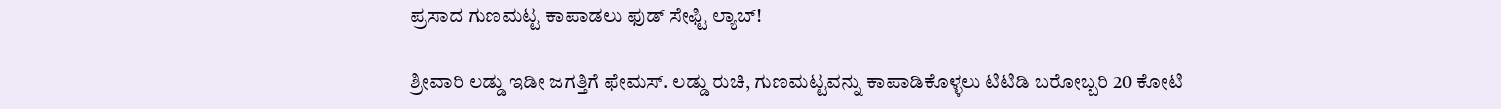ಪ್ರಸಾದ ಗುಣಮಟ್ಟ ಕಾಪಾಡಲು ಫುಡ್‌ ಸೇಫ್ಟಿ ಲ್ಯಾಬ್!

ಶ್ರೀವಾರಿ ಲಡ್ಡು ಇಡೀ ಜಗತ್ತಿಗೆ ಫೇಮಸ್. ಲಡ್ಡು ರುಚಿ, ಗುಣಮಟ್ಟವನ್ನು ಕಾಪಾಡಿಕೊಳ್ಳಲು ಟಿಟಿಡಿ ಬರೋಬ್ಬರಿ 20 ಕೋಟಿ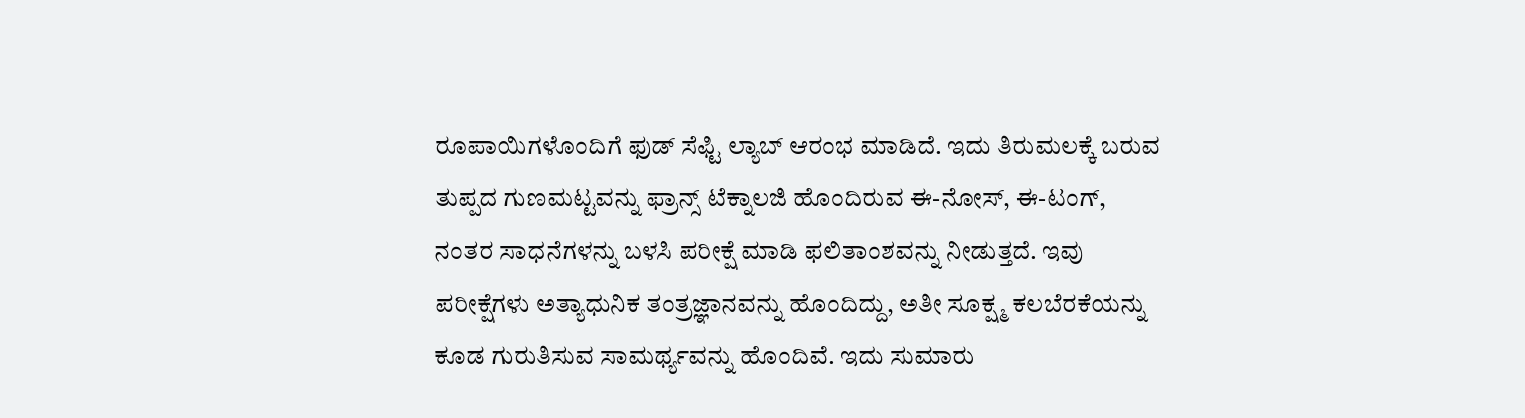ರೂಪಾಯಿಗಳೊಂದಿಗೆ ಫುಡ್ ಸೆಫ್ಟಿ ಲ್ಯಾಬ್ ಆರಂಭ ಮಾಡಿದೆ. ಇದು ತಿರುಮಲಕ್ಕೆ ಬರುವ ತುಪ್ಪದ ಗುಣಮಟ್ಟವನ್ನು ಫ್ರಾನ್ಸ್ ಟೆಕ್ನಾಲಜಿ ಹೊಂದಿರುವ ಈ-ನೋಸ್, ಈ-ಟಂಗ್, ನಂತರ ಸಾಧನೆಗಳನ್ನು ಬಳಸಿ ಪರೀಕ್ಷೆ ಮಾಡಿ ಫಲಿತಾಂಶವನ್ನು ನೀಡುತ್ತದೆ. ಇವು ಪರೀಕ್ಷೆಗಳು ಅತ್ಯಾಧುನಿಕ ತಂತ್ರಜ್ಞಾನವನ್ನು ಹೊಂದಿದ್ದು, ಅತೀ ಸೂಕ್ಷ್ಮ ಕಲಬೆರಕೆಯನ್ನು ಕೂಡ ಗುರುತಿಸುವ ಸಾಮರ್ಥ್ಯವನ್ನು ಹೊಂದಿವೆ. ಇದು ಸುಮಾರು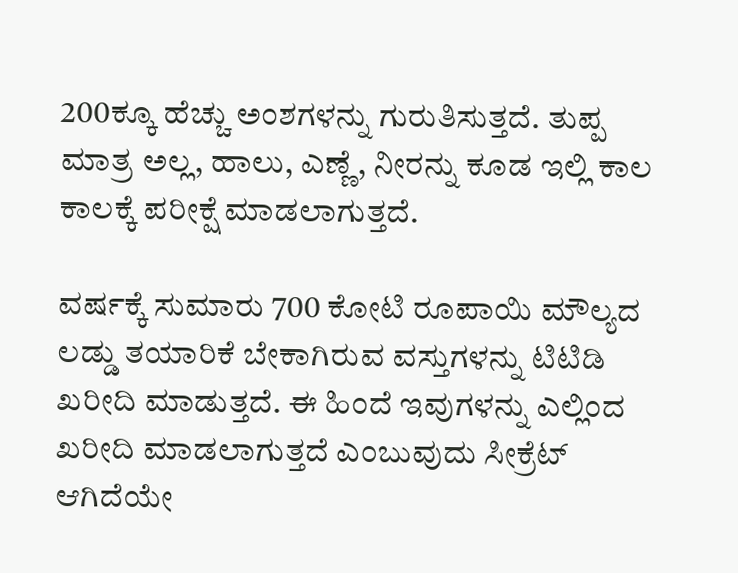200ಕ್ಕೂ ಹೆಚ್ಚು ಅಂಶಗಳನ್ನು ಗುರುತಿಸುತ್ತದೆ. ತುಪ್ಪ ಮಾತ್ರ ಅಲ್ಲ, ಹಾಲು, ಎಣ್ಣೆ, ನೀರನ್ನು ಕೂಡ ಇಲ್ಲಿ ಕಾಲ ಕಾಲಕ್ಕೆ ಪರೀಕ್ಷೆ ಮಾಡಲಾಗುತ್ತದೆ.

ವರ್ಷಕ್ಕೆ ಸುಮಾರು 700 ಕೋಟಿ ರೂಪಾಯಿ ಮೌಲ್ಯದ ಲಡ್ಡು ತಯಾರಿಕೆ ಬೇಕಾಗಿರುವ ವಸ್ತುಗಳನ್ನು ಟಿಟಿಡಿ ಖರೀದಿ ಮಾಡುತ್ತದೆ. ಈ ಹಿಂದೆ ಇವುಗಳನ್ನು ಎಲ್ಲಿಂದ ಖರೀದಿ ಮಾಡಲಾಗುತ್ತದೆ ಎಂಬುವುದು ಸೀಕ್ರೆಟ್ ಆಗಿದೆಯೇ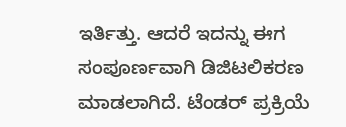ಇರ್ತಿತ್ತು. ಆದರೆ ಇದನ್ನು ಈಗ ಸಂಪೂರ್ಣವಾಗಿ ಡಿಜಿಟಲಿಕರಣ ಮಾಡಲಾಗಿದೆ. ಟೆಂಡರ್ ಪ್ರಕ್ರಿಯೆ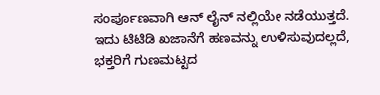ಸಂರ್ಪೂಣವಾಗಿ ಆನ್ ಲೈನ್ ನಲ್ಲಿಯೇ ನಡೆಯುತ್ತದೆ. ಇದು ಟಿಟಿಡಿ ಖಜಾನೆಗೆ ಹಣವನ್ನು ಉಳಿಸುವುದಲ್ಲದೆ, ಭಕ್ತರಿಗೆ ಗುಣಮಟ್ಟದ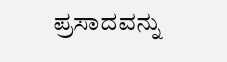ಪ್ರಸಾದವನ್ನು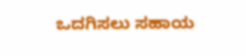ಒದಗಿಸಲು ಸಹಾಯ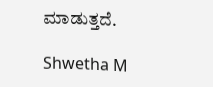ಮಾಡುತ್ತದೆ.

Shwetha M